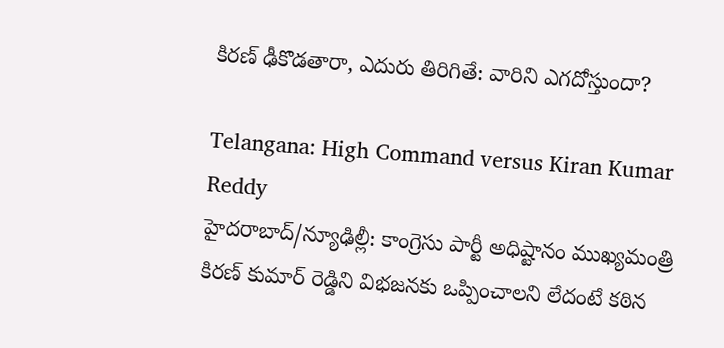కిరణ్ ఢీకొడతారా, ఎదురు తిరిగితే: వారిని ఎగదోస్తుందా?

Telangana: High Command versus Kiran Kumar Reddy
హైదరాబాద్/న్యూఢిల్లీ: కాంగ్రెసు పార్టీ అధిష్టానం ముఖ్యమంత్రి కిరణ్ కుమార్ రెడ్డిని విభజనకు ఒప్పించాలని లేదంటే కఠిన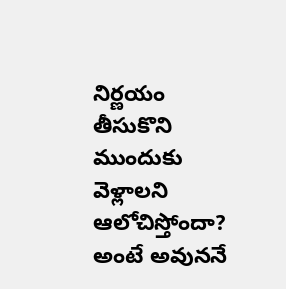నిర్ణయం తీసుకొని ముందుకు వెళ్లాలని ఆలోచిస్తోందా? అంటే అవుననే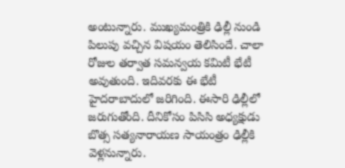అంటున్నారు. ముఖ్యమంత్రికి ఢిల్లీ నుండి పిలుపు వచ్చిన విషయం తెలిసిందే. చాలా రోజుల తర్వాత సమన్వయ కమిటీ భేటీ అవుతుంది. ఇదివరకు ఈ భేటీ హైదరాబాదులో జరిగింది. ఈసారి ఢిల్లీలో జరుగుతోంది. దీనికోసం పిసిసి అధ్యక్షుడు బొత్స సత్యనారాయణ సాయంత్రం ఢిల్లీకి వెళ్లనున్నారు.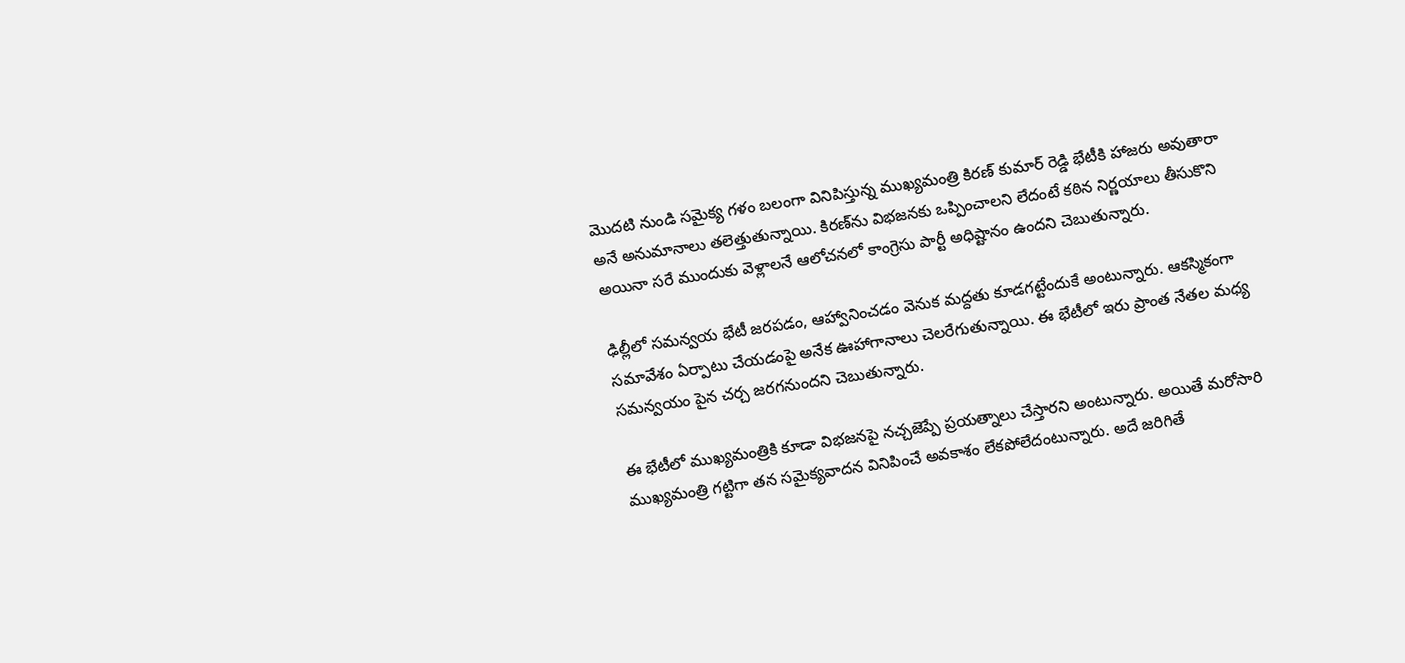మొదటి నుండి సమైక్య గళం బలంగా వినిపిస్తున్న ముఖ్యమంత్రి కిరణ్ కుమార్ రెడ్డి భేటీకి హాజరు అవుతారా అనే అనుమానాలు తలెత్తుతున్నాయి. కిరణ్‌ను విభజనకు ఒప్పించాలని లేదంటే కఠిన నిర్ణయాలు తీసుకొని అయినా సరే ముందుకు వెళ్లాలనే ఆలోచనలో కాంగ్రెసు పార్టీ అధిష్టానం ఉందని చెబుతున్నారు.

ఢిల్లీలో సమన్వయ భేటీ జరపడం, ఆహ్వానించడం వెనుక మద్దతు కూడగట్టేందుకే అంటున్నారు. ఆకస్మికంగా సమావేశం ఏర్పాటు చేయడంపై అనేక ఊహాగానాలు చెలరేగుతున్నాయి. ఈ భేటీలో ఇరు ప్రాంత నేతల మధ్య సమన్వయం పైన చర్చ జరగనుందని చెబుతున్నారు.

ఈ భేటీలో ముఖ్యమంత్రికి కూడా విభజనపై నచ్చజెప్పే ప్రయత్నాలు చేస్తారని అంటున్నారు. అయితే మరోసారి ముఖ్యమంత్రి గట్టిగా తన సమైక్యవాదన వినిపించే అవకాశం లేకపోలేదంటున్నారు. అదే జరిగితే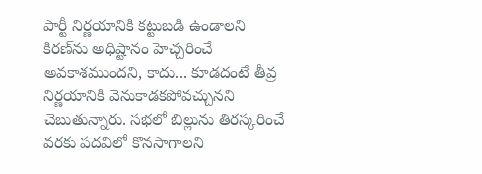పార్టీ నిర్ణయానికి కట్టుబడి ఉండాలని కిరణ్‌ను అధిష్టానం హెచ్చరించే అవకాశముందని, కాదు... కూడదంటే తీవ్ర నిర్ణయానికి వెనుకాడకపోవచ్చునని చెబుతున్నారు. సభలో బిల్లును తిరస్కరించే వరకు పదవిలో కొనసాగాలని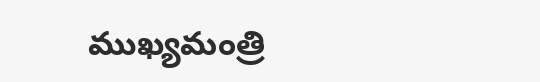ముఖ్యమంత్రి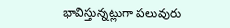భావిస్తున్నట్లుగా పలువురు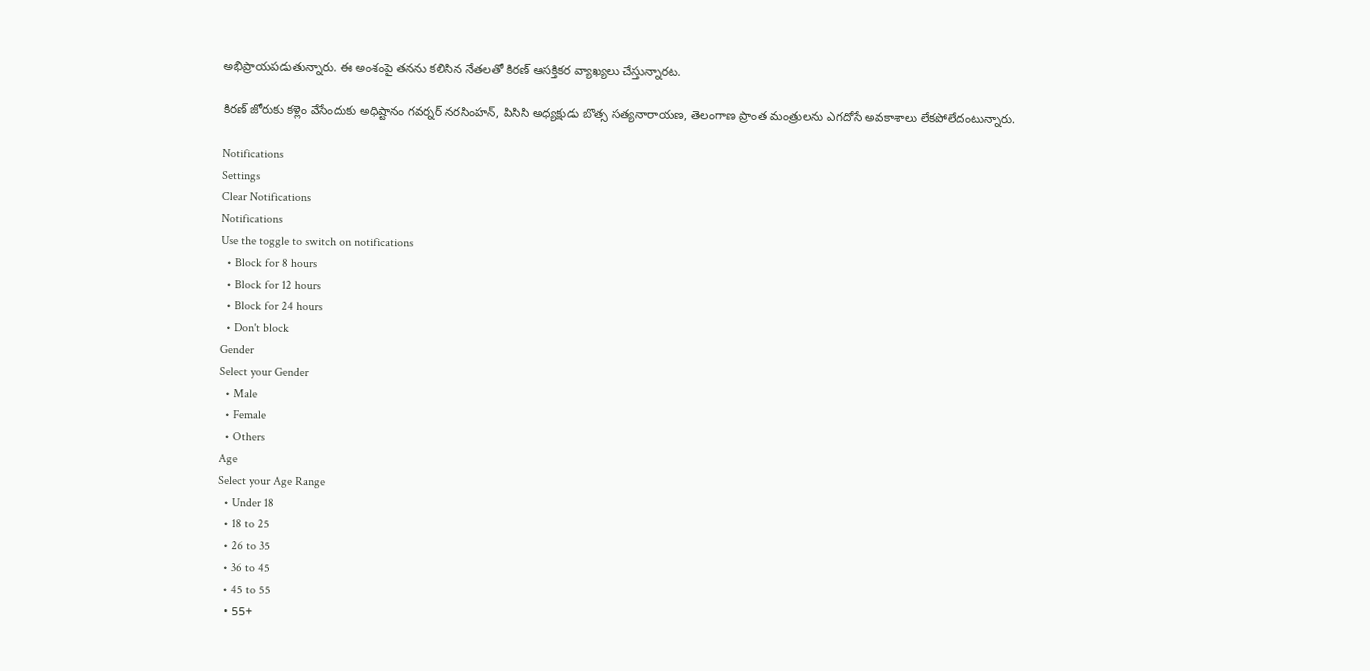అభిప్రాయపడుతున్నారు. ఈ అంశంపై తనను కలిసిన నేతలతో కిరణ్ ఆసక్తికర వ్యాఖ్యలు చేస్తున్నారట.

కిరణ్ జోరుకు కళ్లెం వేసేందుకు అధిష్టానం గవర్నర్ నరసింహన్, పిసిసి అధ్యక్షుడు బొత్స సత్యనారాయణ, తెలంగాణ ప్రాంత మంత్రులను ఎగదోసే అవకాశాలు లేకపోలేదంటున్నారు.

Notifications
Settings
Clear Notifications
Notifications
Use the toggle to switch on notifications
  • Block for 8 hours
  • Block for 12 hours
  • Block for 24 hours
  • Don't block
Gender
Select your Gender
  • Male
  • Female
  • Others
Age
Select your Age Range
  • Under 18
  • 18 to 25
  • 26 to 35
  • 36 to 45
  • 45 to 55
  • 55+